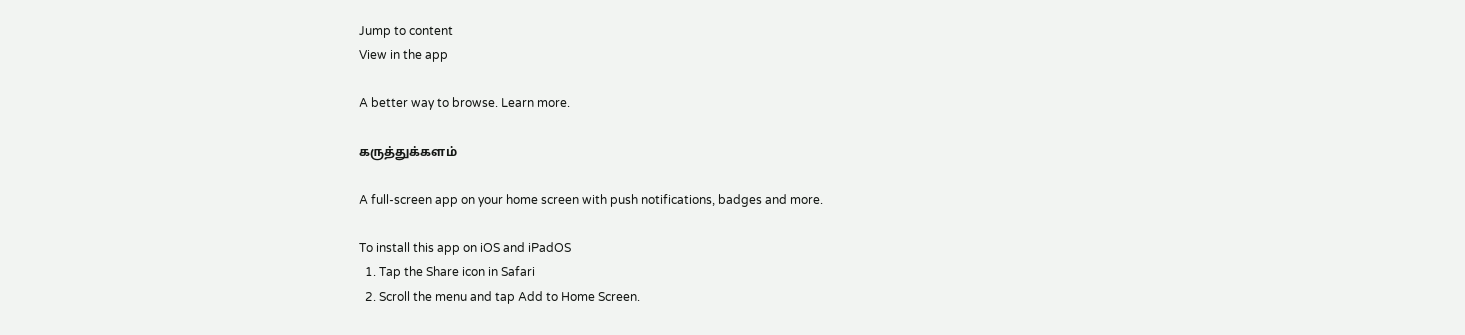Jump to content
View in the app

A better way to browse. Learn more.

கருத்துக்களம்

A full-screen app on your home screen with push notifications, badges and more.

To install this app on iOS and iPadOS
  1. Tap the Share icon in Safari
  2. Scroll the menu and tap Add to Home Screen.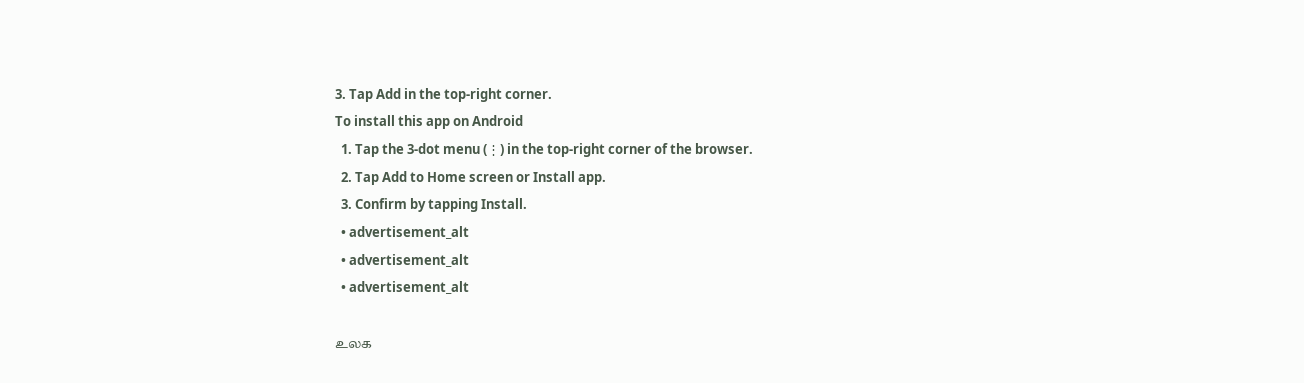3. Tap Add in the top-right corner.
To install this app on Android
  1. Tap the 3-dot menu (⋮) in the top-right corner of the browser.
  2. Tap Add to Home screen or Install app.
  3. Confirm by tapping Install.
  • advertisement_alt
  • advertisement_alt
  • advertisement_alt

உலக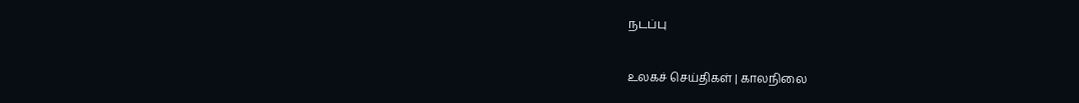நடப்பு

உலகச் செய்திகள் | காலநிலை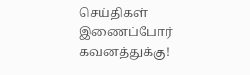செய்திகள் இணைப்போர் கவனத்துக்கு!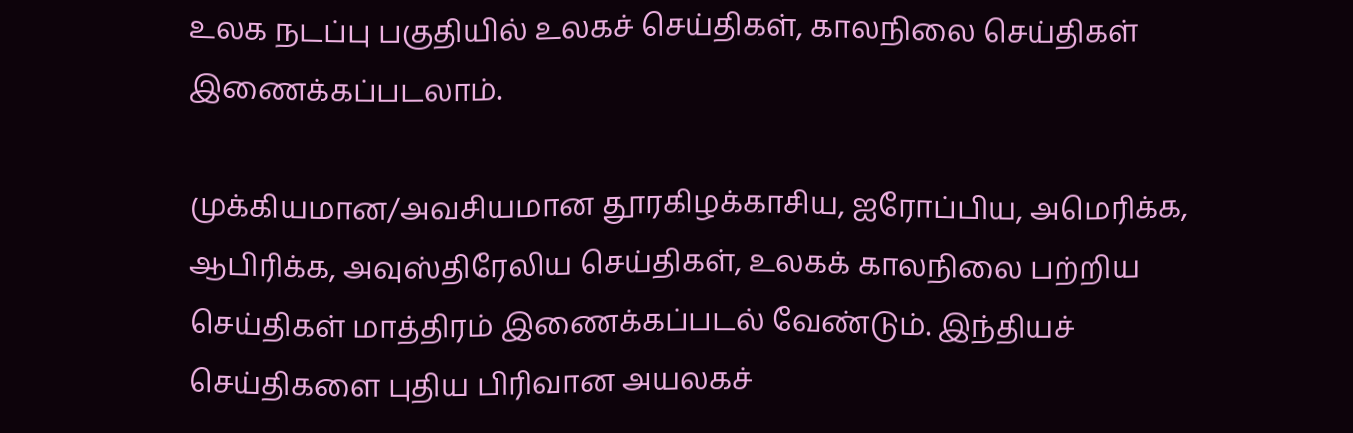உலக நடப்பு பகுதியில் உலகச் செய்திகள், காலநிலை செய்திகள் இணைக்கப்படலாம்.

முக்கியமான/அவசியமான தூரகிழக்காசிய, ஐரோப்பிய, அமெரிக்க, ஆபிரிக்க, அவுஸ்திரேலிய செய்திகள், உலகக் காலநிலை பற்றிய செய்திகள் மாத்திரம் இணைக்கப்படல் வேண்டும். இந்தியச் செய்திகளை புதிய பிரிவான அயலகச்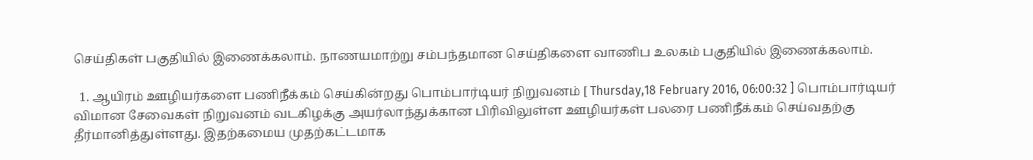செய்திகள் பகுதியில் இணைக்கலாம். நாணயமாற்று சம்பந்தமான செய்திகளை வாணிப உலகம் பகுதியில் இணைக்கலாம்.

  1. ஆயிரம் ஊழியர்களை பணிநீக்கம் செய்கின்றது பொம்பார்டியர் நிறுவனம் [ Thursday,18 February 2016, 06:00:32 ] பொம்பார்டியர் விமான சேவைகள் நிறுவனம் வடகிழக்கு அயர்லாந்துக்கான பிரிவிலுள்ள ஊழியர்கள் பலரை பணிநீக்கம் செய்வதற்கு தீர்மானித்துள்ளது. இதற்கமைய முதற்கட்டமாக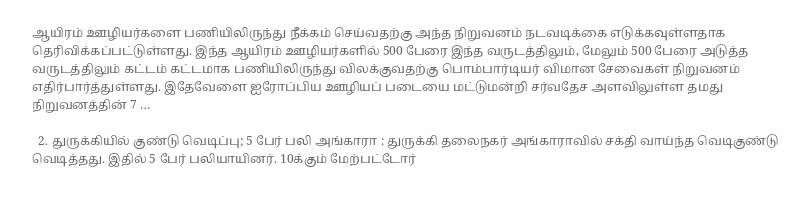ஆயிரம் ஊழியர்களை பணியிலிருந்து நீக்கம் செய்வதற்கு அந்த நிறுவனம் நடவடிக்கை எடுக்கவுள்ளதாக தெரிவிக்கப்பட்டுள்ளது. இந்த ஆயிரம் ஊழியர்களில் 500 பேரை இந்த வருடத்திலும், மேலும் 500 பேரை அடுத்த வருடத்திலும் கட்டம் கட்டமாக பணியிலிருந்து விலக்குவதற்கு பொம்பார்டியர் விமான சேவைகள் நிறுவனம் எதிர்பார்த்துள்ளது. இதேவேளை ஐரோப்பிய ஊழியப் படையை மட்டுமன்றி சர்வதேச அளவிலுள்ள தமது நிறுவனத்தின் 7 …

  2. துருக்கியில் குண்டு வெடிப்பு; 5 பேர் பலி அங்காரா : துருக்கி தலைநகர் அங்காராவில் சக்தி வாய்ந்த வெடிகுண்டு வெடித்தது. இதில் 5 பேர் பலியாயினர். 10க்கும் மேற்பட்டோர்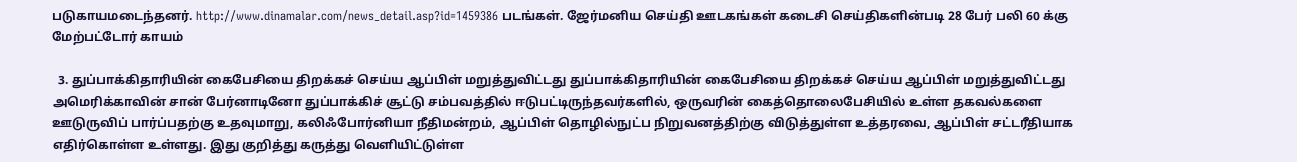படுகாயமடைந்தனர். http://www.dinamalar.com/news_detail.asp?id=1459386 படங்கள். ஜேர்மனிய செய்தி ஊடகங்கள் கடைசி செய்திகளின்படி 28 பேர் பலி 60 க்கு மேற்பட்டோர் காயம்

  3. துப்பாக்கிதாரியின் கைபேசியை திறக்கச் செய்ய ஆப்பிள் மறுத்துவிட்டது துப்பாக்கிதாரியின் கைபேசியை திறக்கச் செய்ய ஆப்பிள் மறுத்துவிட்டது அமெரிக்காவின் சான் பேர்னாடினோ துப்பாக்கிச் சூட்டு சம்பவத்தில் ஈடுபட்டிருந்தவர்களில், ஒருவரின் கைத்தொலைபேசியில் உள்ள தகவல்களை ஊடுருவிப் பார்ப்பதற்கு உதவுமாறு, கலிஃபோர்னியா நீதிமன்றம், ஆப்பிள் தொழில்நுட்ப நிறுவனத்திற்கு விடுத்துள்ள உத்தரவை, ஆப்பிள் சட்டரீதியாக எதிர்கொள்ள உள்ளது. இது குறித்து கருத்து வெளியிட்டுள்ள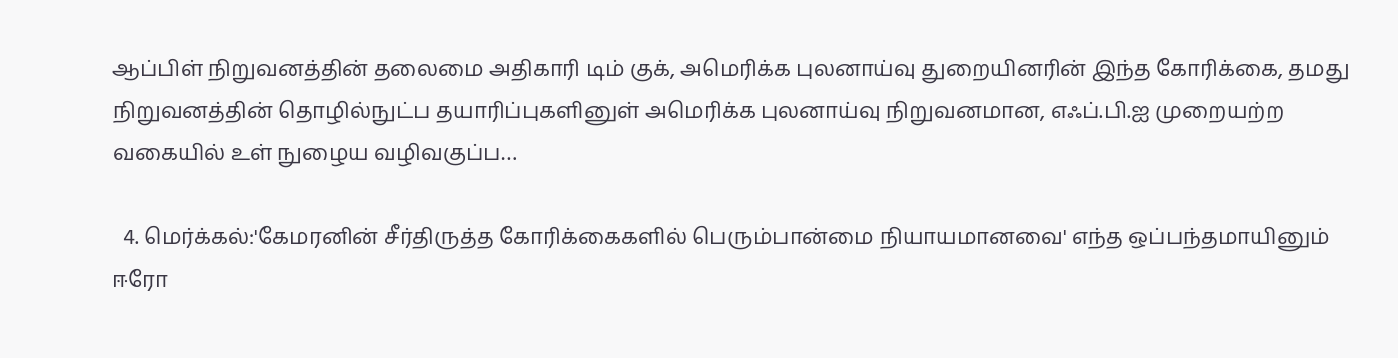ஆப்பிள் நிறுவனத்தின் தலைமை அதிகாரி டிம் குக், அமெரிக்க புலனாய்வு துறையினரின் இந்த கோரிக்கை, தமது நிறுவனத்தின் தொழில்நுட்ப தயாரிப்புகளினுள் அமெரிக்க புலனாய்வு நிறுவனமான, எஃப்.பி.ஐ முறையற்ற வகையில் உள் நுழைய வழிவகுப்ப…

  4. மெர்க்கல்:'கேமரனின் சீர்திருத்த கோரிக்கைகளில் பெரும்பான்மை நியாயமானவை' எந்த ஒப்பந்தமாயினும் ஈரோ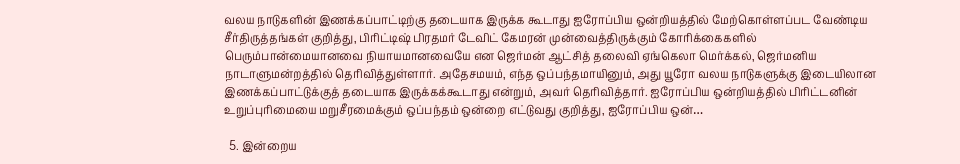வலய நாடுகளின் இணக்கப்பாட்டிற்கு தடையாக இருக்க கூடாது ஐரோப்பிய ஒன்றியத்தில் மேற்கொள்ளப்பட வேண்டிய சீர்திருத்தங்கள் குறித்து, பிரிட்டிஷ் பிரதமர் டேவிட் கேமரன் முன்வைத்திருக்கும் கோரிக்கைகளில் பெரும்பான்மையானவை நியாயமானவையே என ஜெர்மன் ஆட்சித் தலைவி ஏங்கெலா மெர்க்கல், ஜெர்மனிய நாடாளுமன்றத்தில் தெரிவித்துள்ளார். அதேசமயம், எந்த ஒப்பந்தமாயினும், அது யூரோ வலய நாடுகளுக்கு இடையிலான இணக்கப்பாட்டுக்குத் தடையாக இருக்கக்கூடாது என்றும், அவர் தெரிவித்தார். ஐரோப்பிய ஒன்றியத்தில் பிரிட்டனின் உறுப்புரிமையை மறுசீரமைக்கும் ஒப்பந்தம் ஒன்றை எட்டுவது குறித்து, ஐரோப்பிய ஒன்…

  5. இன்றைய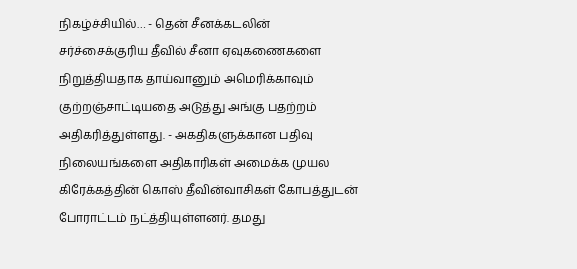நிகழ்ச்சியில்… - தென் சீனக்கடலின் சர்ச்சைக்குரிய தீவில் சீனா ஏவுகணைகளை நிறுத்தியதாக தாய்வானும் அமெரிக்காவும் குற்றஞ்சாட்டியதை அடுத்து அங்கு பதற்றம் அதிகரித்துள்ளது. - அகதிகளுக்கான பதிவு நிலையங்களை அதிகாரிகள் அமைக்க முயல கிரேக்கத்தின் கொஸ் தீவின்வாசிகள் கோபத்துடன் போராட்டம் நட்த்தியுள்ளனர். தமது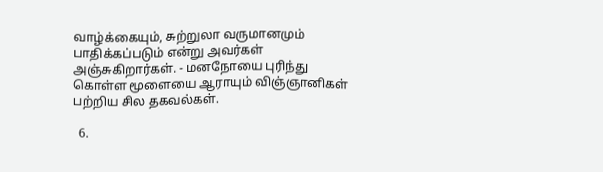வாழ்க்கையும், சுற்றுலா வருமானமும் பாதிக்கப்படும் என்று அவர்கள் அஞ்சுகிறார்கள். - மனநோயை புரிந்து கொள்ள மூளையை ஆராயும் விஞ்ஞானிகள் பற்றிய சில தகவல்கள்.

  6.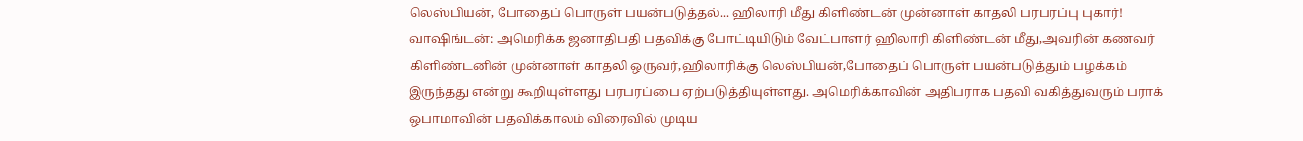லெஸ்பியன், போதைப் பொருள் பயன்படுத்தல்... ஹிலாரி மீது கிளிண்டன் முன்னாள் காதலி பரபரப்பு புகார்! வாஷிங்டன்: அமெரிக்க ஜனாதிபதி பதவிக்கு போட்டியிடும் வேட்பாளர் ஹிலாரி கிளிண்டன் மீது,அவரின் கணவர் கிளிண்டனின் முன்னாள் காதலி ஒருவர்,ஹிலாரிக்கு லெஸ்பியன்,போதைப் பொருள் பயன்படுத்தும் பழக்கம் இருந்தது என்று கூறியுள்ளது பரபரப்பை ஏற்படுத்தியுள்ளது. அமெரிக்காவின் அதிபராக பதவி வகித்துவரும் பராக் ஒபாமாவின் பதவிக்காலம் விரைவில் முடிய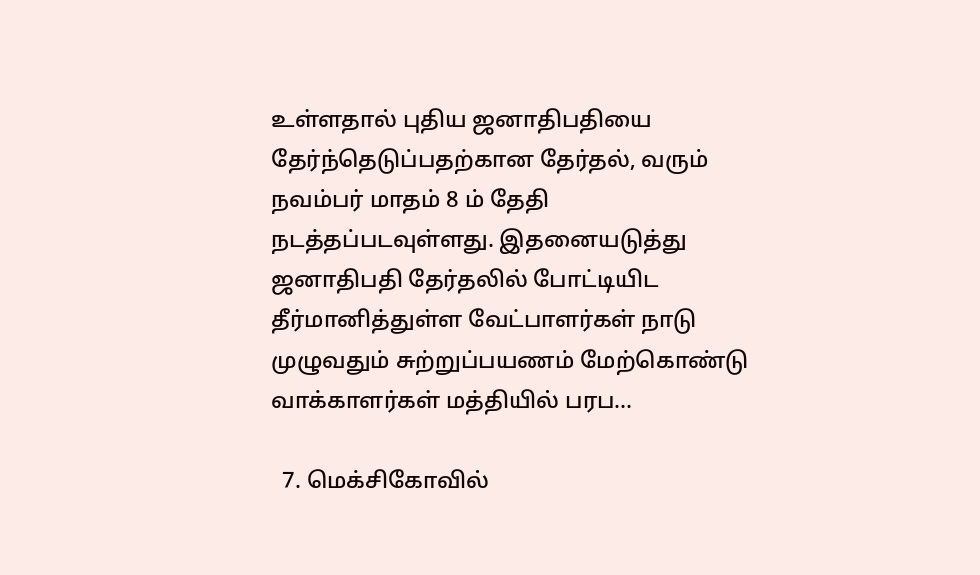உள்ளதால் புதிய ஜனாதிபதியை தேர்ந்தெடுப்பதற்கான தேர்தல், வரும் நவம்பர் மாதம் 8 ம் தேதி நடத்தப்படவுள்ளது. இதனையடுத்து ஜனாதிபதி தேர்தலில் போட்டியிட தீர்மானித்துள்ள வேட்பாளர்கள் நாடு முழுவதும் சுற்றுப்பயணம் மேற்கொண்டு வாக்காளர்கள் மத்தியில் பரப…

  7. மெக்சிகோவில்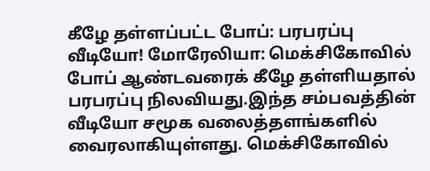கீழே தள்ளப்பட்ட போப்: பரபரப்பு வீடியோ! மோரேலியா: மெக்சிகோவில் போப் ஆண்டவரைக் கீழே தள்ளியதால் பரபரப்பு நிலவியது.இந்த சம்பவத்தின் வீடியோ சமூக வலைத்தளங்களில் வைரலாகியுள்ளது. மெக்சிகோவில்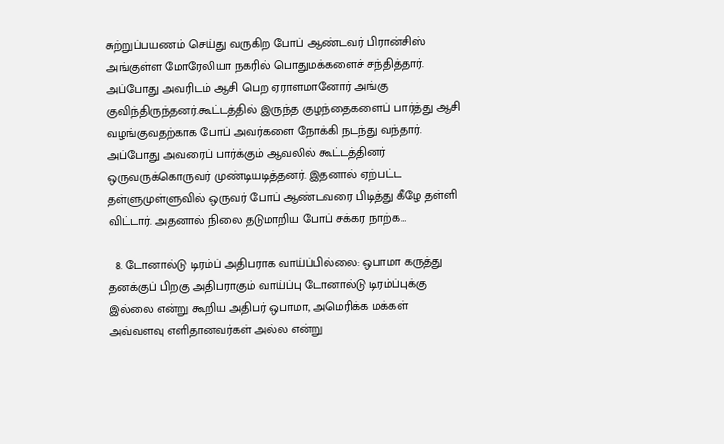சுற்றுப்பயணம் செய்து வருகிற போப் ஆண்டவர் பிரான்சிஸ் அங்குள்ள மோரேலியா நகரில் பொதுமக்களைச் சந்தித்தார். அப்போது அவரிடம் ஆசி பெற ஏராளமானோர் அங்கு குவிந்திருந்தனர்.கூட்டத்தில் இருந்த குழந்தைகளைப் பார்த்து ஆசி வழங்குவதற்காக போப் அவர்களை நோக்கி நடந்து வந்தார். அப்போது அவரைப் பார்க்கும் ஆவலில் கூட்டத்தினர் ஒருவருக்கொருவர் முண்டியடித்தனர். இதனால் ஏற்பட்ட தள்ளுமுள்ளுவில் ஒருவர் போப் ஆண்டவரை பிடித்து கீழே தள்ளி விட்டார். அதனால் நிலை தடுமாறிய போப் சக்கர நாற்க…

  8. டோனால்டு டிரம்ப் அதிபராக வாய்ப்பில்லை: ஒபாமா கருத்து தனக்குப் பிறகு அதிபராகும் வாய்ப்பு டோனால்டு டிரம்ப்புக்கு இல்லை என்று கூறிய அதிபர் ஒபாமா, அமெரிக்க மக்கள் அவ்வளவு எளிதானவர்கள் அல்ல என்று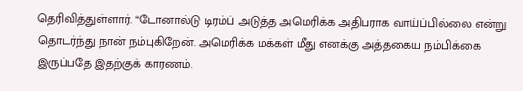தெரிவித்துள்ளார். “டோனால்டு டிரம்ப் அடுத்த அமெரிக்க அதிபராக வாய்ப்பில்லை என்று தொடர்ந்து நான் நம்புகிறேன். அமெரிக்க மக்கள் மீது எனக்கு அத்தகைய நம்பிக்கை இருப்பதே இதற்குக் காரணம்.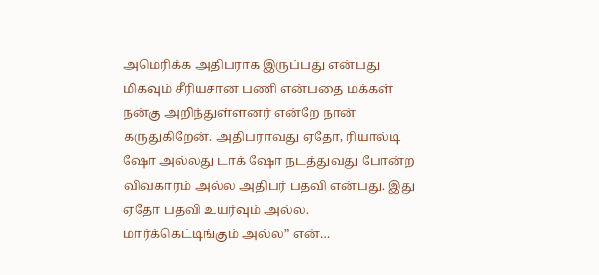அமெரிக்க அதிபராக இருப்பது என்பது மிகவும் சீரியசான பணி என்பதை மக்கள் நன்கு அறிந்துள்ளனர் என்றே நான் கருதுகிறேன். அதிபராவது ஏதோ, ரியால்டி ஷோ அல்லது டாக் ஷோ நடத்துவது போன்ற விவகாரம் அல்ல அதிபர் பதவி என்பது. இது ஏதோ பதவி உயர்வும் அல்ல. மார்க்கெட்டிங்கும் அல்ல” என்…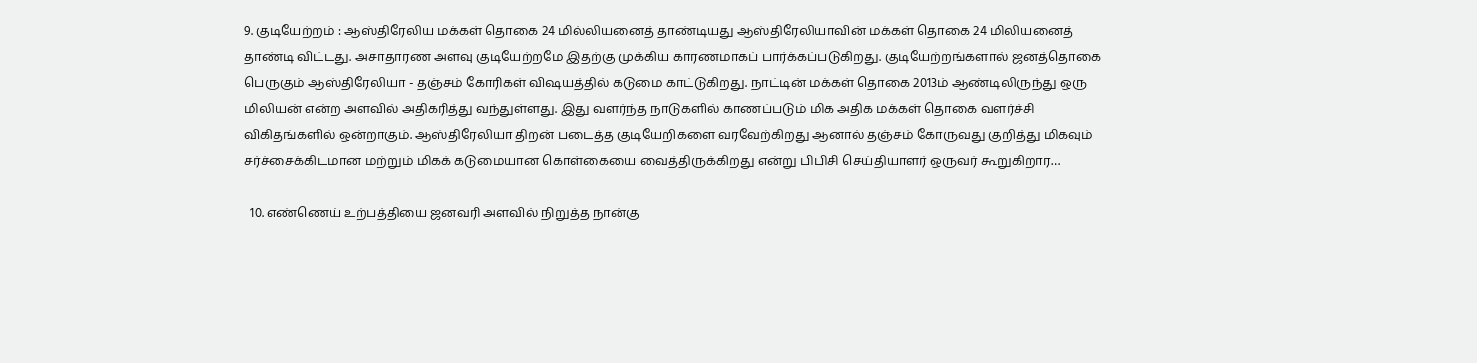9. குடியேற்றம் : ஆஸ்திரேலிய மக்கள் தொகை 24 மில்லியனைத் தாண்டியது ஆஸ்திரேலியாவின் மக்கள் தொகை 24 மிலியனைத் தாண்டி விட்டது. அசாதாரண அளவு குடியேற்றமே இதற்கு முக்கிய காரணமாகப் பார்க்கப்படுகிறது. குடியேற்றங்களால் ஜனத்தொகை பெருகும் ஆஸ்திரேலியா - தஞ்சம் கோரிகள் விஷயத்தில் கடுமை காட்டுகிறது. நாட்டின் மக்கள் தொகை 2013ம் ஆண்டிலிருந்து ஒரு மிலியன் என்ற அளவில் அதிகரித்து வந்துள்ளது. இது வளர்ந்த நாடுகளில் காணப்படும் மிக அதிக மக்கள் தொகை வளர்ச்சி விகிதங்களில் ஒன்றாகும். ஆஸ்திரேலியா திறன் படைத்த குடியேறிகளை வரவேற்கிறது ஆனால் தஞ்சம் கோருவது குறித்து மிகவும் சர்ச்சைக்கிடமான மற்றும் மிகக் கடுமையான கொள்கையை வைத்திருக்கிறது என்று பிபிசி செய்தியாளர் ஒருவர் கூறுகிறார…

  10. எண்ணெய் உற்பத்தியை ஜனவரி அளவில் நிறுத்த நான்கு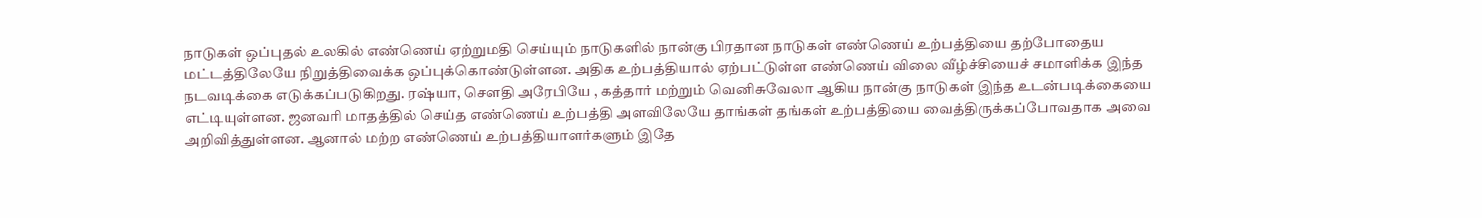நாடுகள் ஒப்புதல் உலகில் எண்ணெய் ஏற்றுமதி செய்யும் நாடுகளில் நான்கு பிரதான நாடுகள் எண்ணெய் உற்பத்தியை தற்போதைய மட்டத்திலேயே நிறுத்திவைக்க ஒப்புக்கொண்டுள்ளன. அதிக உற்பத்தியால் ஏற்பட்டுள்ள எண்ணெய் விலை வீழ்ச்சியைச் சமாளிக்க இந்த நடவடிக்கை எடுக்கப்படுகிறது. ரஷ்யா, சௌதி அரேபியே , கத்தார் மற்றும் வெனிசுவேலா ஆகிய நான்கு நாடுகள் இந்த உடன்படிக்கையை எட்டியுள்ளன. ஜனவரி மாதத்தில் செய்த எண்ணெய் உற்பத்தி அளவிலேயே தாங்கள் தங்கள் உற்பத்தியை வைத்திருக்கப்போவதாக அவை அறிவித்துள்ளன. ஆனால் மற்ற எண்ணெய் உற்பத்தியாளர்களும் இதே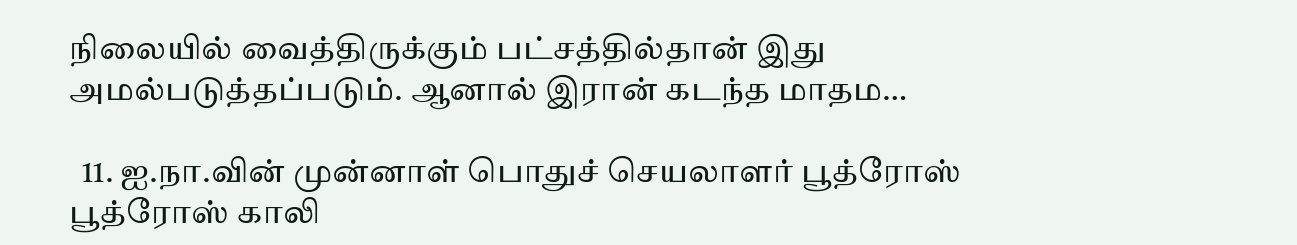நிலையில் வைத்திருக்கும் பட்சத்தில்தான் இது அமல்படுத்தப்படும். ஆனால் இரான் கடந்த மாதம…

  11. ஐ.நா.வின் முன்னாள் பொதுச் செயலாளர் பூத்ரோஸ் பூத்ரோஸ் காலி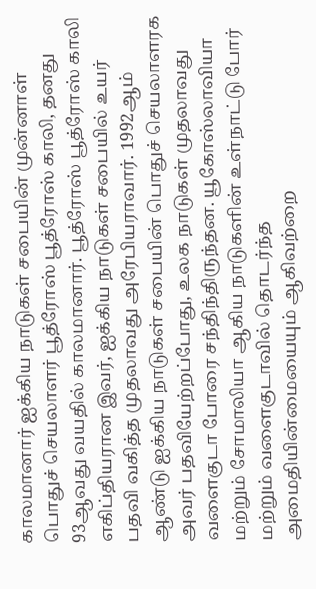காலமானார் ஐக்கிய நாடுகள் சபையின் முன்னாள் பொதுச் செயலாளர் பூத்ரோஸ் பூத்ரோஸ் காலி, தனது 93ஆவது வயதில் காலமானார். பூத்ரோஸ் பூத்ரோஸ் காலி எகிப்தியரான இவர், ஐக்கிய நாடுகள் சபையில் உயர் பதவி வகித்த முதலாவது அரேபியராவார். 1992ஆம் ஆண்டு ஐக்கிய நாடுகள் சபையின் பொதுச் செயலாளரக அவர் பதவியேற்றப்போது, உலக நாடுகள் முதலாவது வளைகுடா போரை சந்திந்திருந்தன. யூகோஸ்லாவியா மற்றும் சோமாலியா ஆகிய நாடுகளின் உள்நாட்டு போர் மற்றும் வளைகுடாவில் தொடர்ந்த அமைதியின்மையையும் ஆகிவற்றை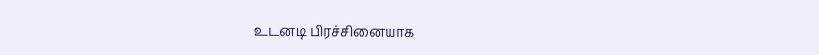உடனடி பிரச்சினையாக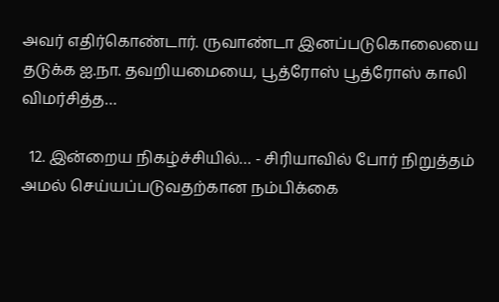அவர் எதிர்கொண்டார். ருவாண்டா இனப்படுகொலையை தடுக்க ஐ.நா. தவறியமையை, பூத்ரோஸ் பூத்ரோஸ் காலி விமர்சித்த…

  12. இன்றைய நிகழ்ச்சியில்… - சிரியாவில் போர் நிறுத்தம் அமல் செய்யப்படுவதற்கான நம்பிக்கை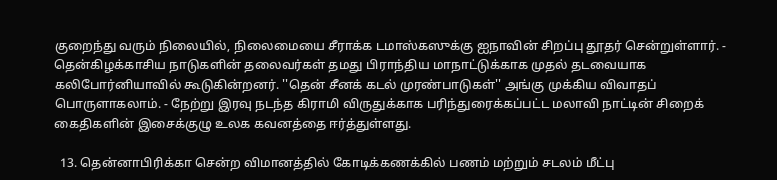குறைந்து வரும் நிலையில், நிலைமையை சீராக்க டமாஸ்கஸுக்கு ஐநாவின் சிறப்பு தூதர் சென்றுள்ளார். - தென்கிழக்காசிய நாடுகளின் தலைவர்கள் தமது பிராந்திய மாநாட்டுக்காக முதல் தடவையாக கலிபோர்னியாவில் கூடுகின்றனர். ''தென் சீனக் கடல் முரண்பாடுகள்'' அங்கு முக்கிய விவாதப் பொருளாகலாம். - நேற்று இரவு நடந்த கிராமி விருதுக்காக பரிந்துரைக்கப்பட்ட மலாவி நாட்டின் சிறைக் கைதிகளின் இசைக்குழு உலக கவனத்தை ஈர்த்துள்ளது.

  13. தென்னாபிரிக்கா சென்ற விமானத்தில் கோடிக்கணக்கில் பணம் மற்றும் சடலம் மீட்பு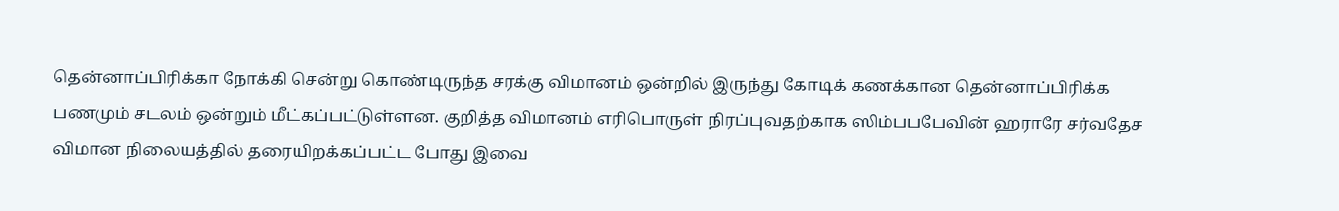தென்னாப்பிரிக்கா நோக்கி சென்று கொண்டிருந்த சரக்கு விமானம் ஒன்றில் இருந்து கோடிக் கணக்கான தென்னாப்பிரிக்க பணமும் சடலம் ஒன்றும் மீட்கப்பட்டுள்ளன. குறித்த விமானம் எரிபொருள் நிரப்புவதற்காக ஸிம்பபபேவின் ஹராரே சர்வதேச விமான நிலையத்தில் தரையிறக்கப்பட்ட போது இவை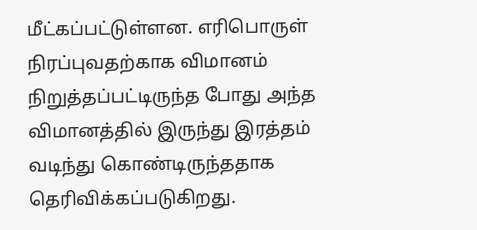மீட்கப்பட்டுள்ளன. எரிபொருள் நிரப்புவதற்காக விமானம் நிறுத்தப்பட்டிருந்த போது அந்த விமானத்தில் இருந்து இரத்தம் வடிந்து கொண்டிருந்ததாக தெரிவிக்கப்படுகிறது.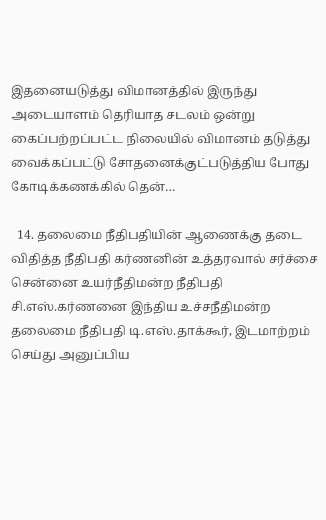இதனையடுத்து விமானத்தில் இருந்து அடையாளம் தெரியாத சடலம் ஒன்று கைப்பற்றப்பட்ட நிலையில் விமானம் தடுத்து வைக்கப்பட்டு சோதனைக்குட்படுத்திய போது கோடிக்கணக்கில் தென்…

  14. தலைமை நீதிபதியின் ஆணைக்கு தடை விதித்த நீதிபதி கர்ணனின் உத்தரவால் சர்ச்சை சென்னை உயர்நீதிமன்ற நீதிபதி சி.எஸ்.கர்ணனை இந்திய உச்சநீதிமன்ற தலைமை நீதிபதி டி.எஸ்.தாக்கூர், இடமாற்றம் செய்து அனுப்பிய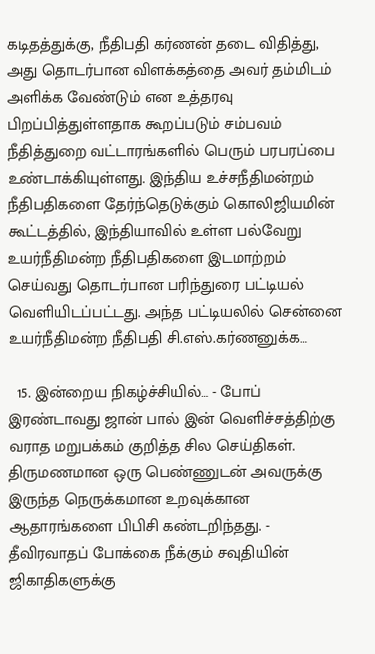கடிதத்துக்கு, நீதிபதி கர்ணன் தடை விதித்து, அது தொடர்பான விளக்கத்தை அவர் தம்மிடம் அளிக்க வேண்டும் என உத்தரவு பிறப்பித்துள்ளதாக கூறப்படும் சம்பவம் நீதித்துறை வட்டாரங்களில் பெரும் பரபரப்பை உண்டாக்கியுள்ளது. இந்திய உச்சநீதிமன்றம் நீதிபதிகளை தேர்ந்தெடுக்கும் கொலிஜியமின் கூட்டத்தில், இந்தியாவில் உள்ள பல்வேறு உயர்நீதிமன்ற நீதிபதிகளை இடமாற்றம் செய்வது தொடர்பான பரிந்துரை பட்டியல் வெளியிடப்பட்டது. அந்த பட்டியலில் சென்னை உயர்நீதிமன்ற நீதிபதி சி.எஸ்.கர்ணனுக்க…

  15. இன்றைய நிகழ்ச்சியில்… - போப் இரண்டாவது ஜான் பால் இன் வெளிச்சத்திற்கு வராத மறுபக்கம் குறித்த சில செய்திகள். திருமணமான ஒரு பெண்ணுடன் அவருக்கு இருந்த நெருக்கமான உறவுக்கான ஆதாரங்களை பிபிசி கண்டறிந்தது. - தீவிரவாதப் போக்கை நீக்கும் சவுதியின் ஜிகாதிகளுக்கு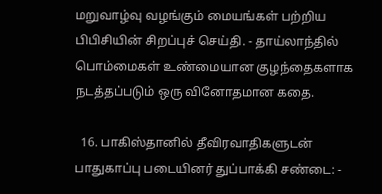மறுவாழ்வு வழங்கும் மையங்கள் பற்றிய பிபிசியின் சிறப்புச் செய்தி. - தாய்லாந்தில் பொம்மைகள் உண்மையான குழந்தைகளாக நடத்தப்படும் ஒரு வினோதமான கதை.

  16. பாகிஸ்தானில் தீவிரவாதிகளுடன் பாதுகாப்பு படையினர் துப்பாக்கி சண்டை: -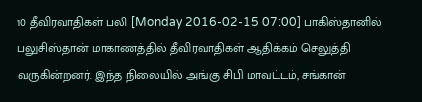10 தீவிரவாதிகள் பலி [Monday 2016-02-15 07:00] பாகிஸ்தானில் பலுசிஸ்தான் மாகாணத்தில் தீவிரவாதிகள் ஆதிக்கம் செலுத்தி வருகின்றனர். இந்த நிலையில் அங்கு சிபி மாவட்டம், சங்கான்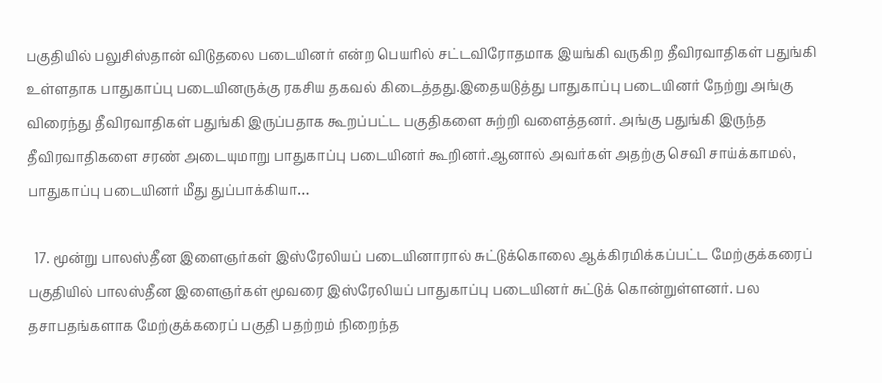பகுதியில் பலுசிஸ்தான் விடுதலை படையினர் என்ற பெயரில் சட்டவிரோதமாக இயங்கி வருகிற தீவிரவாதிகள் பதுங்கி உள்ளதாக பாதுகாப்பு படையினருக்கு ரகசிய தகவல் கிடைத்தது.இதையடுத்து பாதுகாப்பு படையினர் நேற்று அங்கு விரைந்து தீவிரவாதிகள் பதுங்கி இருப்பதாக கூறப்பட்ட பகுதிகளை சுற்றி வளைத்தனர். அங்கு பதுங்கி இருந்த தீவிரவாதிகளை சரண் அடையுமாறு பாதுகாப்பு படையினர் கூறினர்.ஆனால் அவர்கள் அதற்கு செவி சாய்க்காமல், பாதுகாப்பு படையினர் மீது துப்பாக்கியா…

  17. மூன்று பாலஸ்தீன இளைஞர்கள் இஸ்ரேலியப் படையினாரால் சுட்டுக்கொலை ஆக்கிரமிக்கப்பட்ட மேற்குக்கரைப் பகுதியில் பாலஸ்தீன இளைஞர்கள் மூவரை இஸ்ரேலியப் பாதுகாப்பு படையினர் சுட்டுக் கொன்றுள்ளனர். பல தசாபதங்களாக மேற்குக்கரைப் பகுதி பதற்றம் நிறைந்த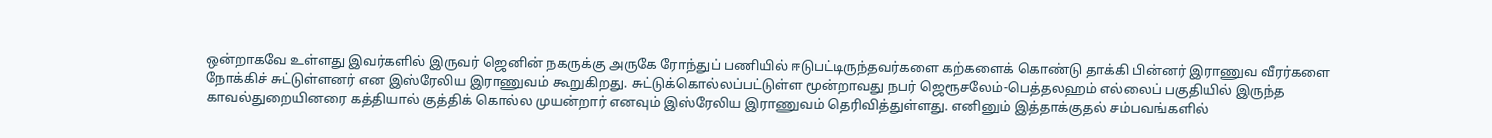ஒன்றாகவே உள்ளது இவர்களில் இருவர் ஜெனின் நகருக்கு அருகே ரோந்துப் பணியில் ஈடுபட்டிருந்தவர்களை கற்களைக் கொண்டு தாக்கி பின்னர் இராணுவ வீரர்களை நோக்கிச் சுட்டுள்ளனர் என இஸ்ரேலிய இராணுவம் கூறுகிறது. சுட்டுக்கொல்லப்பட்டுள்ள மூன்றாவது நபர் ஜெரூசலேம்-பெத்தலஹம் எல்லைப் பகுதியில் இருந்த காவல்துறையினரை கத்தியால் குத்திக் கொல்ல முயன்றார் எனவும் இஸ்ரேலிய இராணுவம் தெரிவித்துள்ளது. எனினும் இத்தாக்குதல் சம்பவங்களில்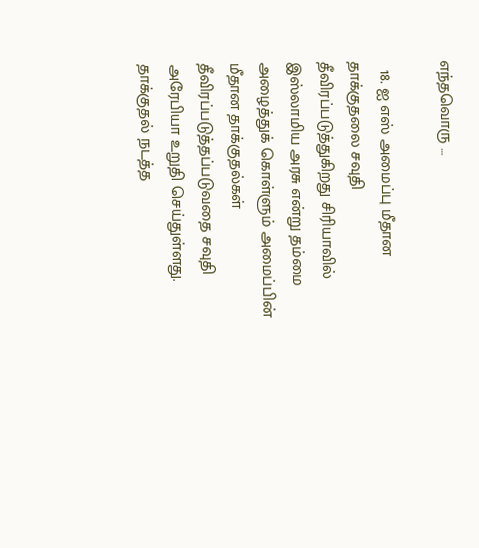எந்தவொரு …

  18. ஐ எஸ் அமைப்பு மீதான தாக்குதலை சவுதி தீவிரப்படுத்துகிறது சிரியாவில் இஸ்லாமிய அரசு என்று தம்மை அழைத்துக் கொள்ளும் அமைப்பின் மீதான தாக்குதல்கள் தீவிரப்படுத்தப்படுவதை சவுதி அரேபியா உறுதி செய்துள்ளது. தாக்குதல் நடத்த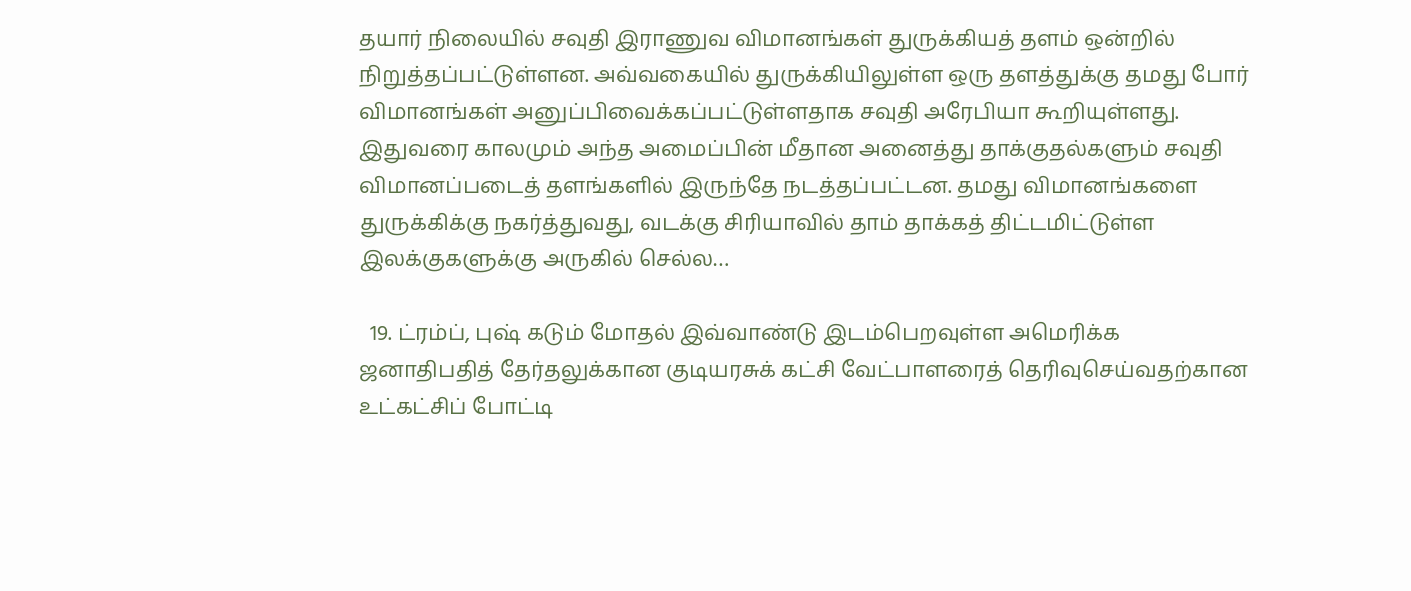தயார் நிலையில் சவுதி இராணுவ விமானங்கள் துருக்கியத் தளம் ஒன்றில் நிறுத்தப்பட்டுள்ளன. அவ்வகையில் துருக்கியிலுள்ள ஒரு தளத்துக்கு தமது போர் விமானங்கள் அனுப்பிவைக்கப்பட்டுள்ளதாக சவுதி அரேபியா கூறியுள்ளது. இதுவரை காலமும் அந்த அமைப்பின் மீதான அனைத்து தாக்குதல்களும் சவுதி விமானப்படைத் தளங்களில் இருந்தே நடத்தப்பட்டன. தமது விமானங்களை துருக்கிக்கு நகர்த்துவது, வடக்கு சிரியாவில் தாம் தாக்கத் திட்டமிட்டுள்ள இலக்குகளுக்கு அருகில் செல்ல…

  19. ட்ரம்ப், புஷ் கடும் மோதல் இவ்வாண்டு இடம்பெறவுள்ள அமெரிக்க ஜனாதிபதித் தேர்தலுக்கான குடியரசுக் கட்சி வேட்பாளரைத் தெரிவுசெய்வதற்கான உட்கட்சிப் போட்டி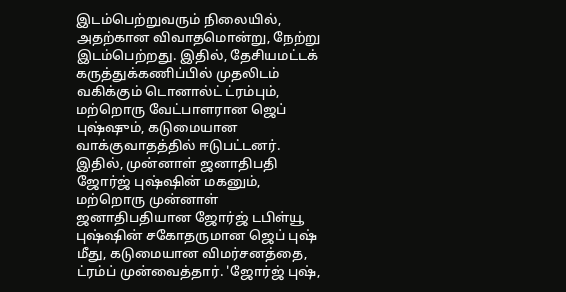இடம்பெற்றுவரும் நிலையில், அதற்கான விவாதமொன்று, நேற்று இடம்பெற்றது. இதில், தேசியமட்டக் கருத்துக்கணிப்பில் முதலிடம் வகிக்கும் டொனால்ட் ட்ரம்பும், மற்றொரு வேட்பாளரான ஜெப் புஷ்ஷும், கடுமையான வாக்குவாதத்தில் ஈடுபட்டனர். இதில், முன்னாள் ஜனாதிபதி ஜோர்ஜ் புஷ்ஷின் மகனும், மற்றொரு முன்னாள் ஜனாதிபதியான ஜோர்ஜ் டபிள்யூ புஷ்ஷின் சகோதருமான ஜெப் புஷ் மீது, கடுமையான விமர்சனத்தை, ட்ரம்ப் முன்வைத்தார். 'ஜோர்ஜ் புஷ்,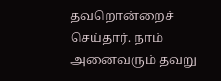தவறொன்றைச் செய்தார். நாம் அனைவரும் தவறு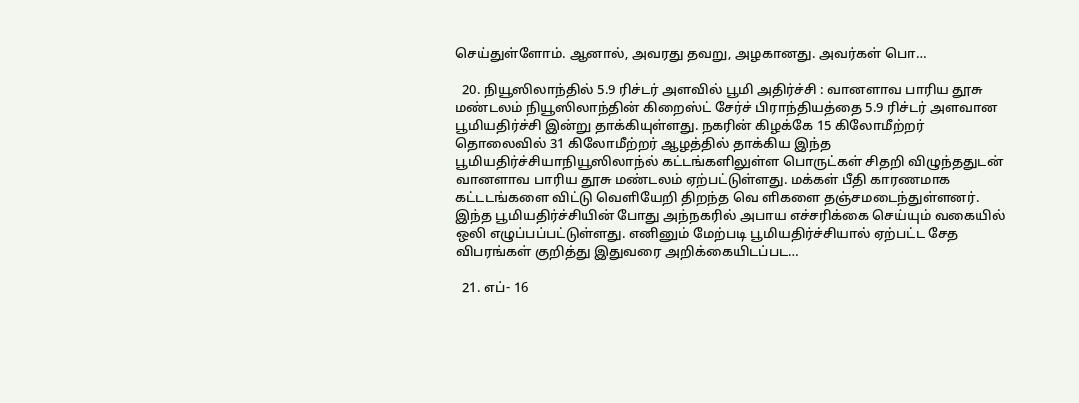செய்துள்ளோம். ஆனால், அவரது தவறு, அழகானது. அவர்கள் பொ…

  20. நியூஸிலாந்தில் 5.9 ரிச்டர் அளவில் பூமி அதிர்ச்சி : வானளாவ பாரிய தூசு மண்டலம் நியூஸிலாந்தின் கிறைஸ்ட் சேர்ச் பிராந்தியத்தை 5.9 ரிச்டர் அளவான பூமியதிர்ச்சி இன்று தாக்கியுள்ளது. நகரின் கிழக்கே 15 கிலோமீற்றர் தொலைவில் 31 கிலோமீற்றர் ஆழத்தில் தாக்கிய இந்த பூமியதிர்ச்சியாநியூஸிலாந்ல் கட்டங்களிலுள்ள பொருட்கள் சிதறி விழுந்ததுடன் வானளாவ பாரிய தூசு மண்டலம் ஏற்பட்டுள்ளது. மக்கள் பீதி காரணமாக கட்டடங்களை விட்டு வெளியேறி திறந்த வெ ளிகளை தஞ்சமடைந்துள்ளனர். இந்த பூமியதிர்ச்சியின் போது அந்நகரில் அபாய எச்சரிக்கை செய்யும் வகையில் ஒலி எழுப்பப்பட்டுள்ளது. எனினும் மேற்படி பூமியதிர்ச்சியால் ஏற்பட்ட சேத விபரங்கள் குறித்து இதுவரை அறிக்கையிடப்பட…

  21. எப்- 16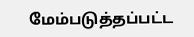மேம்படுத்தப்பட்ட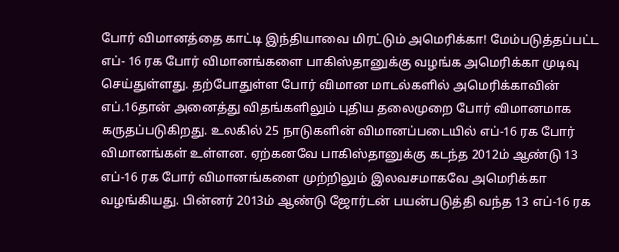போர் விமானத்தை காட்டி இந்தியாவை மிரட்டும் அமெரிக்கா! மேம்படுத்தப்பட்ட எப்- 16 ரக போர் விமானங்களை பாகிஸ்தானுக்கு வழங்க அமெரிக்கா முடிவு செய்துள்ளது. தற்போதுள்ள போர் விமான மாடல்களில் அமெரிக்காவின் எப்.16தான் அனைத்து விதங்களிலும் புதிய தலைமுறை போர் விமானமாக கருதப்படுகிறது. உலகில் 25 நாடுகளின் விமானப்படையில் எப்-16 ரக போர் விமானங்கள் உள்ளன. ஏற்கனவே பாகிஸ்தானுக்கு கடந்த 2012ம் ஆண்டு 13 எப்-16 ரக போர் விமானங்களை முற்றிலும் இலவசமாகவே அமெரிக்கா வழங்கியது. பின்னர் 2013ம் ஆண்டு ஜோர்டன் பயன்படுத்தி வந்த 13 எப்-16 ரக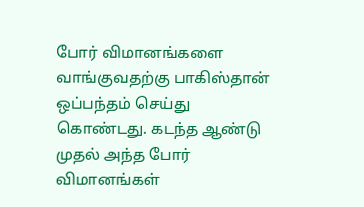போர் விமானங்களை வாங்குவதற்கு பாகிஸ்தான் ஒப்பந்தம் செய்து கொண்டது. கடந்த ஆண்டு முதல் அந்த போர் விமானங்கள்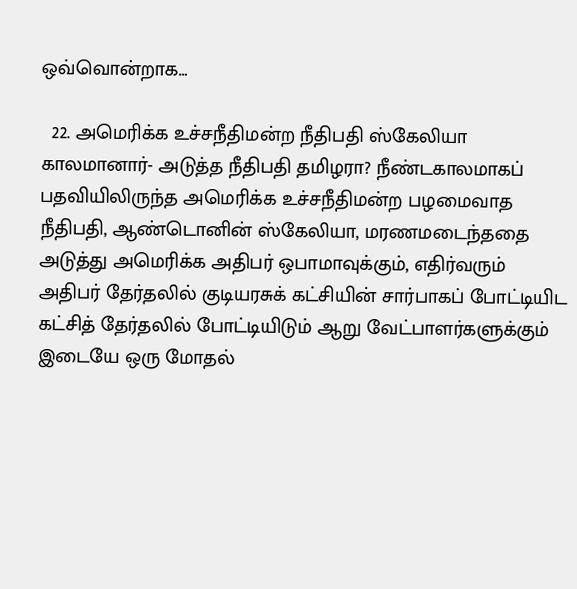ஒவ்வொன்றாக…

  22. அமெரிக்க உச்சநீதிமன்ற நீதிபதி ஸ்கேலியா காலமானார்- அடுத்த நீதிபதி தமிழரா? நீண்டகாலமாகப் பதவியிலிருந்த அமெரிக்க உச்சநீதிமன்ற பழமைவாத நீதிபதி, ஆண்டொனின் ஸ்கேலியா, மரணமடைந்ததை அடுத்து அமெரிக்க அதிபர் ஒபாமாவுக்கும், எதிர்வரும் அதிபர் தேர்தலில் குடியரசுக் கட்சியின் சார்பாகப் போட்டியிட கட்சித் தேர்தலில் போட்டியிடும் ஆறு வேட்பாளர்களுக்கும் இடையே ஒரு மோதல்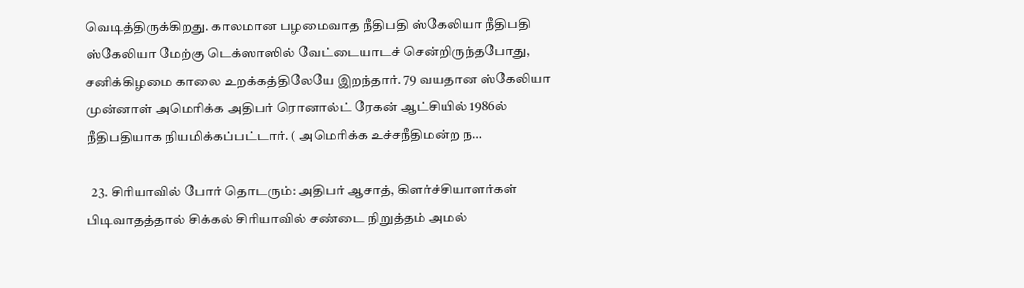வெடித்திருக்கிறது. காலமான பழமைவாத நீதிபதி ஸ்கேலியா நீதிபதி ஸ்கேலியா மேற்கு டெக்ஸாஸில் வேட்டையாடச் சென்றிருந்தபோது, சனிக்கிழமை காலை உறக்கத்திலேயே இறந்தார். 79 வயதான ஸ்கேலியா முன்னாள் அமெரிக்க அதிபர் ரொனால்ட் ரேகன் ஆட்சியில் 1986ல் நீதிபதியாக நியமிக்கப்பட்டார். ( அமெரிக்க உச்சநீதிமன்ற ந…

  23. சிரியாவில் போர் தொடரும்: அதிபர் ஆசாத், கிளர்ச்சியாளர்கள் பிடிவாதத்தால் சிக்கல் சிரியாவில் சண்டை நிறுத்தம் அமல்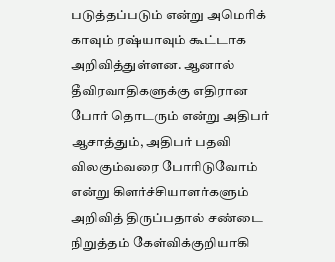படுத்தப்படும் என்று அமெரிக் காவும் ரஷ்யாவும் கூட்டாக அறிவித்துள்ளன. ஆனால் தீவிரவாதிகளுக்கு எதிரான போர் தொடரும் என்று அதிபர் ஆசாத்தும், அதிபர் பதவி விலகும்வரை போரிடுவோம் என்று கிளர்ச்சியாளர்களும் அறிவித் திருப்பதால் சண்டை நிறுத்தம் கேள்விக்குறியாகி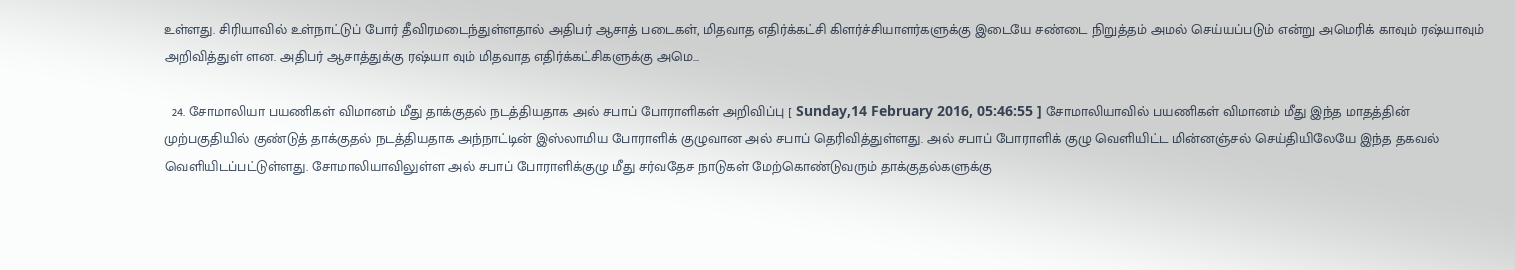உள்ளது. சிரியாவில் உள்நாட்டுப் போர் தீவிரமடைந்துள்ளதால் அதிபர் ஆசாத் படைகள், மிதவாத எதிர்க்கட்சி கிளர்ச்சியாளர்களுக்கு இடையே சண்டை நிறுத்தம் அமல் செய்யப்படும் என்று அமெரிக் காவும் ரஷ்யாவும் அறிவித்துள் ளன. அதிபர் ஆசாத்துக்கு ரஷ்யா வும் மிதவாத எதிர்க்கட்சிகளுக்கு அமெ…

  24. சோமாலியா பயணிகள் விமானம் மீது தாக்குதல் நடத்தியதாக அல் சபாப் போராளிகள் அறிவிப்பு [ Sunday,14 February 2016, 05:46:55 ] சோமாலியாவில் பயணிகள் விமானம் மீது இந்த மாதத்தின் முற்பகுதியில் குண்டுத் தாக்குதல் நடத்தியதாக அந்நாட்டின் இஸ்லாமிய போராளிக் குழுவான அல் சபாப் தெரிவித்துள்ளது. அல் சபாப் போராளிக் குழு வெளியிட்ட மின்னஞ்சல் செய்தியிலேயே இந்த தகவல் வெளியிடப்பட்டுள்ளது. சோமாலியாவிலுள்ள அல் சபாப் போராளிக்குழு மீது சர்வதேச நாடுகள் மேற்கொண்டுவரும் தாக்குதல்களுக்கு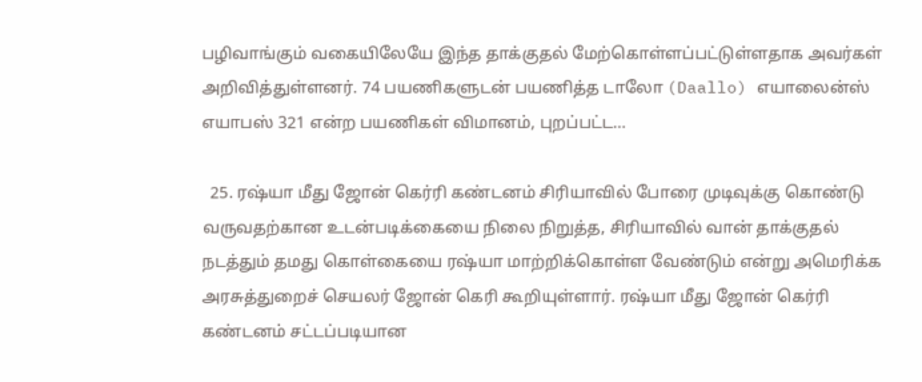பழிவாங்கும் வகையிலேயே இந்த தாக்குதல் மேற்கொள்ளப்பட்டுள்ளதாக அவர்கள் அறிவித்துள்ளனர். 74 பயணிகளுடன் பயணித்த டாலோ (Daallo) எயாலைன்ஸ் எயாபஸ் 321 என்ற பயணிகள் விமானம், புறப்பட்ட…

  25. ரஷ்யா மீது ஜோன் கெர்ரி கண்டனம் சிரியாவில் போரை முடிவுக்கு கொண்டு வருவதற்கான உடன்படிக்கையை நிலை நிறுத்த, சிரியாவில் வான் தாக்குதல் நடத்தும் தமது கொள்கையை ரஷ்யா மாற்றிக்கொள்ள வேண்டும் என்று அமெரிக்க அரசுத்துறைச் செயலர் ஜோன் கெரி கூறியுள்ளார். ரஷ்யா மீது ஜோன் கெர்ரி கண்டனம் சட்டப்படியான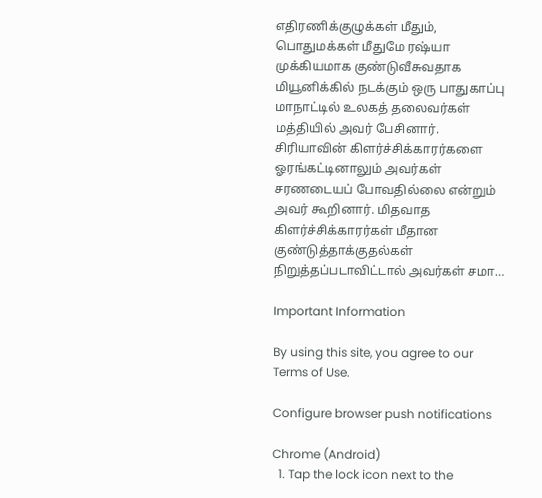எதிரணிக்குழுக்கள் மீதும், பொதுமக்கள் மீதுமே ரஷ்யா முக்கியமாக குண்டுவீசுவதாக மியூனிக்கில் நடக்கும் ஒரு பாதுகாப்பு மாநாட்டில் உலகத் தலைவர்கள் மத்தியில் அவர் பேசினார். சிரியாவின் கிளர்ச்சிக்காரர்களை ஓரங்கட்டினாலும் அவர்கள் சரணடையப் போவதில்லை என்றும் அவர் கூறினார். மிதவாத கிளர்ச்சிக்காரர்கள் மீதான குண்டுத்தாக்குதல்கள் நிறுத்தப்படாவிட்டால் அவர்கள் சமா…

Important Information

By using this site, you agree to our Terms of Use.

Configure browser push notifications

Chrome (Android)
  1. Tap the lock icon next to the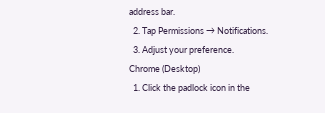address bar.
  2. Tap Permissions → Notifications.
  3. Adjust your preference.
Chrome (Desktop)
  1. Click the padlock icon in the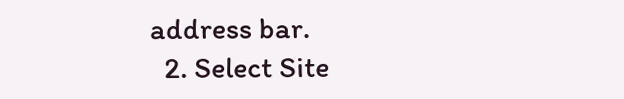address bar.
  2. Select Site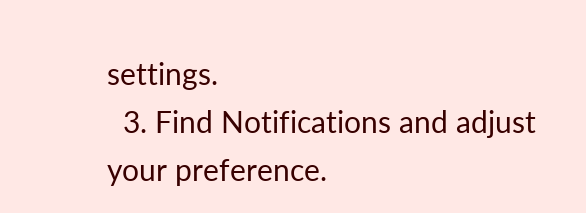settings.
  3. Find Notifications and adjust your preference.